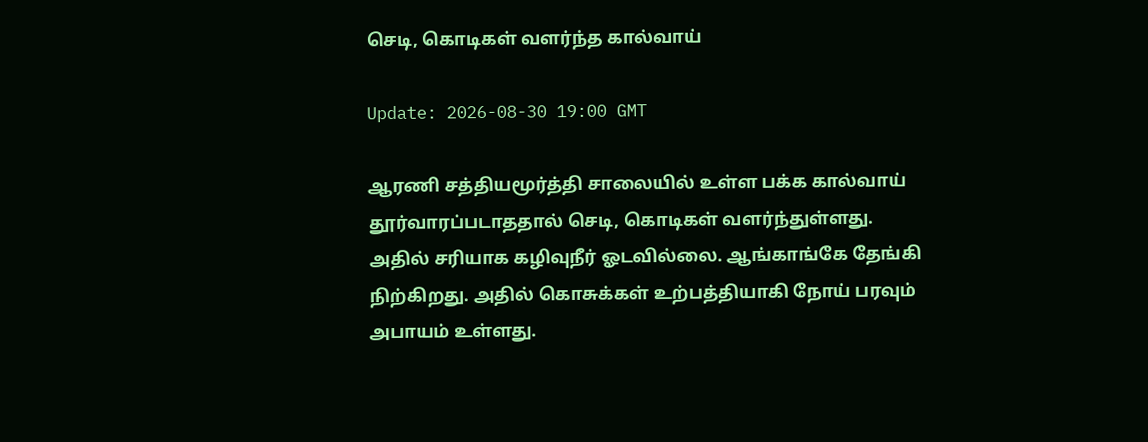செடி, கொடிகள் வளர்ந்த கால்வாய்

Update: 2026-08-30 19:00 GMT

ஆரணி சத்தியமூர்த்தி சாலையில் உள்ள பக்க கால்வாய் தூர்வாரப்படாததால் செடி, கொடிகள் வளர்ந்துள்ளது. அதில் சரியாக கழிவுநீர் ஓடவில்லை. ஆங்காங்கே தேங்கி நிற்கிறது. அதில் கொசுக்கள் உற்பத்தியாகி நோய் பரவும் அபாயம் உள்ளது.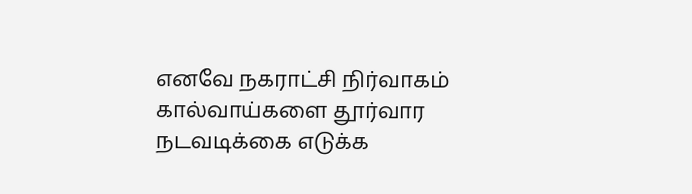எனவே நகராட்சி நிர்வாகம் கால்வாய்களை தூர்வார நடவடிக்கை எடுக்க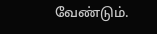வேண்டும்.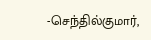-செந்தில்குமார்,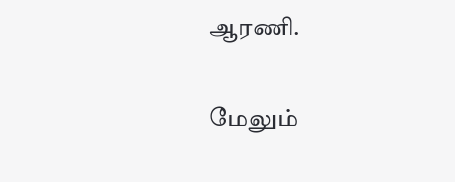ஆரணி.

மேலும்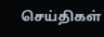செய்திகள்